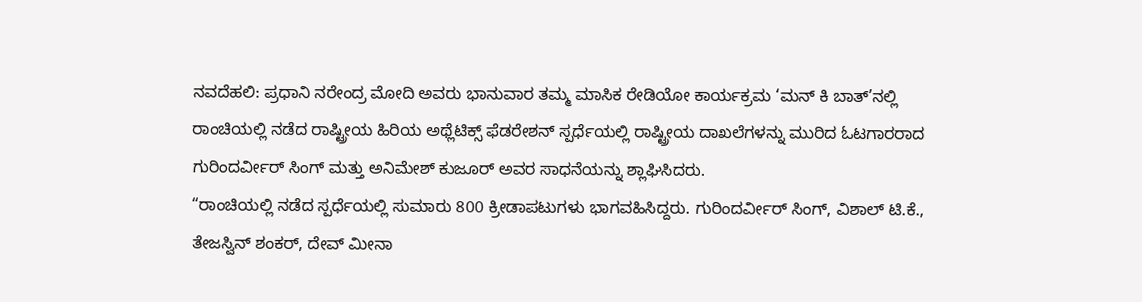ನವದೆಹಲಿ: ಪ್ರಧಾನಿ ನರೇಂದ್ರ ಮೋದಿ ಅವರು ಭಾನುವಾರ ತಮ್ಮ ಮಾಸಿಕ ರೇಡಿಯೋ ಕಾರ್ಯಕ್ರಮ ‘ಮನ್ ಕಿ ಬಾತ್’ನಲ್ಲಿ ರಾಂಚಿಯಲ್ಲಿ ನಡೆದ ರಾಷ್ಟ್ರೀಯ ಹಿರಿಯ ಅಥ್ಲೆಟಿಕ್ಸ್ ಫೆಡರೇಶನ್ ಸ್ಪರ್ಧೆಯಲ್ಲಿ ರಾಷ್ಟ್ರೀಯ ದಾಖಲೆಗಳನ್ನು ಮುರಿದ ಓಟಗಾರರಾದ ಗುರಿಂದರ್ವೀರ್ ಸಿಂಗ್ ಮತ್ತು ಅನಿಮೇಶ್ ಕುಜೂರ್ ಅವರ ಸಾಧನೆಯನ್ನು ಶ್ಲಾಘಿಸಿದರು.
“ರಾಂಚಿಯಲ್ಲಿ ನಡೆದ ಸ್ಪರ್ಧೆಯಲ್ಲಿ ಸುಮಾರು 800 ಕ್ರೀಡಾಪಟುಗಳು ಭಾಗವಹಿಸಿದ್ದರು. ಗುರಿಂದರ್ವೀರ್ ಸಿಂಗ್, ವಿಶಾಲ್ ಟಿ.ಕೆ., ತೇಜಸ್ವಿನ್ ಶಂಕರ್, ದೇವ್ ಮೀನಾ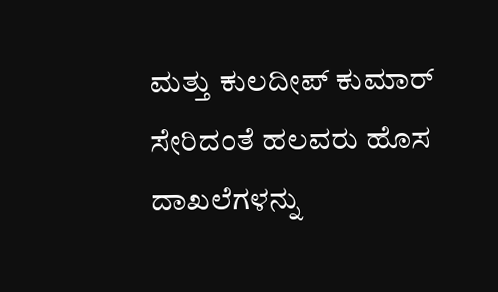ಮತ್ತು ಕುಲದೀಪ್ ಕುಮಾರ್ ಸೇರಿದಂತೆ ಹಲವರು ಹೊಸ ದಾಖಲೆಗಳನ್ನು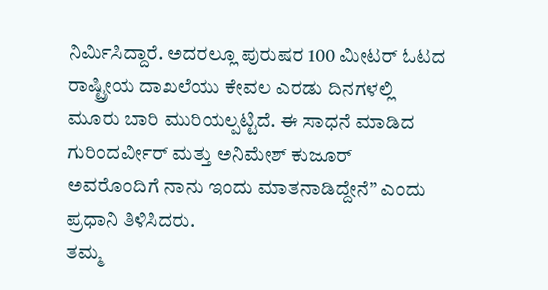ನಿರ್ಮಿಸಿದ್ದಾರೆ. ಅದರಲ್ಲೂ ಪುರುಷರ 100 ಮೀಟರ್ ಓಟದ ರಾಷ್ಟ್ರೀಯ ದಾಖಲೆಯು ಕೇವಲ ಎರಡು ದಿನಗಳಲ್ಲಿ ಮೂರು ಬಾರಿ ಮುರಿಯಲ್ಪಟ್ಟಿದೆ. ಈ ಸಾಧನೆ ಮಾಡಿದ ಗುರಿಂದರ್ವೀರ್ ಮತ್ತು ಅನಿಮೇಶ್ ಕುಜೂರ್ ಅವರೊಂದಿಗೆ ನಾನು ಇಂದು ಮಾತನಾಡಿದ್ದೇನೆ” ಎಂದು ಪ್ರಧಾನಿ ತಿಳಿಸಿದರು.
ತಮ್ಮ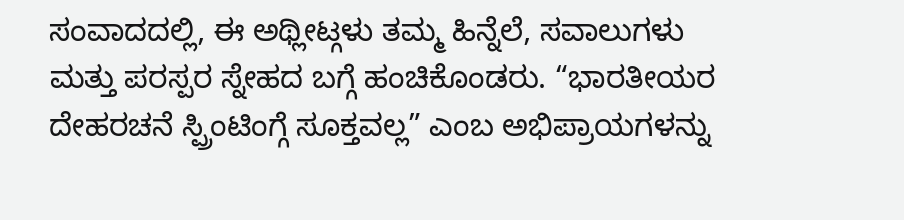ಸಂವಾದದಲ್ಲಿ, ಈ ಅಥ್ಲೀಟ್ಗಳು ತಮ್ಮ ಹಿನ್ನೆಲೆ, ಸವಾಲುಗಳು ಮತ್ತು ಪರಸ್ಪರ ಸ್ನೇಹದ ಬಗ್ಗೆ ಹಂಚಿಕೊಂಡರು. “ಭಾರತೀಯರ ದೇಹರಚನೆ ಸ್ಪ್ರಿಂಟಿಂಗ್ಗೆ ಸೂಕ್ತವಲ್ಲ” ಎಂಬ ಅಭಿಪ್ರಾಯಗಳನ್ನು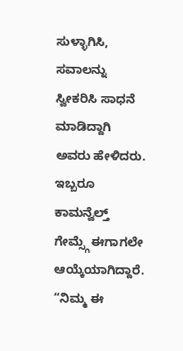ಸುಳ್ಳಾಗಿಸಿ, ಸವಾಲನ್ನು ಸ್ವೀಕರಿಸಿ ಸಾಧನೆ ಮಾಡಿದ್ದಾಗಿ ಅವರು ಹೇಳಿದರು. ಇಬ್ಬರೂ ಕಾಮನ್ವೆಲ್ತ್ ಗೇಮ್ಸ್ಗೆ ಈಗಾಗಲೇ ಆಯ್ಕೆಯಾಗಿದ್ದಾರೆ. “ನಿಮ್ಮ ಈ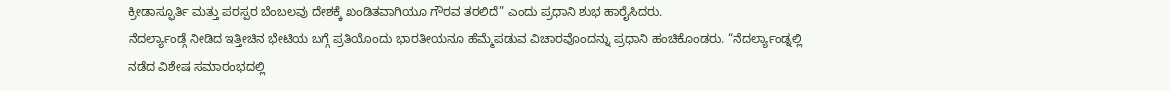ಕ್ರೀಡಾಸ್ಫೂರ್ತಿ ಮತ್ತು ಪರಸ್ಪರ ಬೆಂಬಲವು ದೇಶಕ್ಕೆ ಖಂಡಿತವಾಗಿಯೂ ಗೌರವ ತರಲಿದೆ” ಎಂದು ಪ್ರಧಾನಿ ಶುಭ ಹಾರೈಸಿದರು.
ನೆದರ್ಲ್ಯಾಂಡ್ಗೆ ನೀಡಿದ ಇತ್ತೀಚಿನ ಭೇಟಿಯ ಬಗ್ಗೆ ಪ್ರತಿಯೊಂದು ಭಾರತೀಯನೂ ಹೆಮ್ಮೆಪಡುವ ವಿಚಾರವೊಂದನ್ನು ಪ್ರಧಾನಿ ಹಂಚಿಕೊಂಡರು. “ನೆದರ್ಲ್ಯಾಂಡ್ನಲ್ಲಿ ನಡೆದ ವಿಶೇಷ ಸಮಾರಂಭದಲ್ಲಿ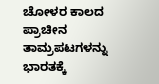ಚೋಳರ ಕಾಲದ ಪ್ರಾಚೀನ ತಾಮ್ರಪಟಗಳನ್ನು ಭಾರತಕ್ಕೆ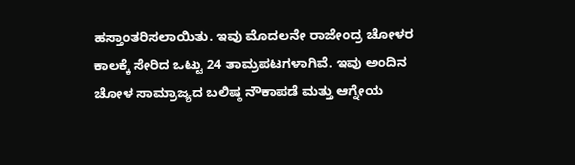ಹಸ್ತಾಂತರಿಸಲಾಯಿತು. ಇವು ಮೊದಲನೇ ರಾಜೇಂದ್ರ ಚೋಳರ ಕಾಲಕ್ಕೆ ಸೇರಿದ ಒಟ್ಟು 24 ತಾಮ್ರಪಟಗಳಾಗಿವೆ. ಇವು ಅಂದಿನ ಚೋಳ ಸಾಮ್ರಾಜ್ಯದ ಬಲಿಷ್ಠ ನೌಕಾಪಡೆ ಮತ್ತು ಆಗ್ನೇಯ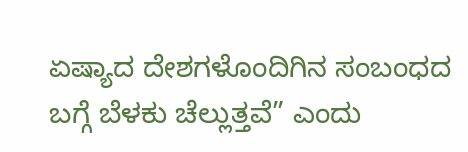ಏಷ್ಯಾದ ದೇಶಗಳೊಂದಿಗಿನ ಸಂಬಂಧದ ಬಗ್ಗೆ ಬೆಳಕು ಚೆಲ್ಲುತ್ತವೆ” ಎಂದು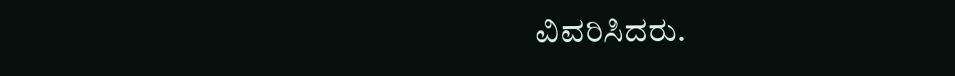ವಿವರಿಸಿದರು.